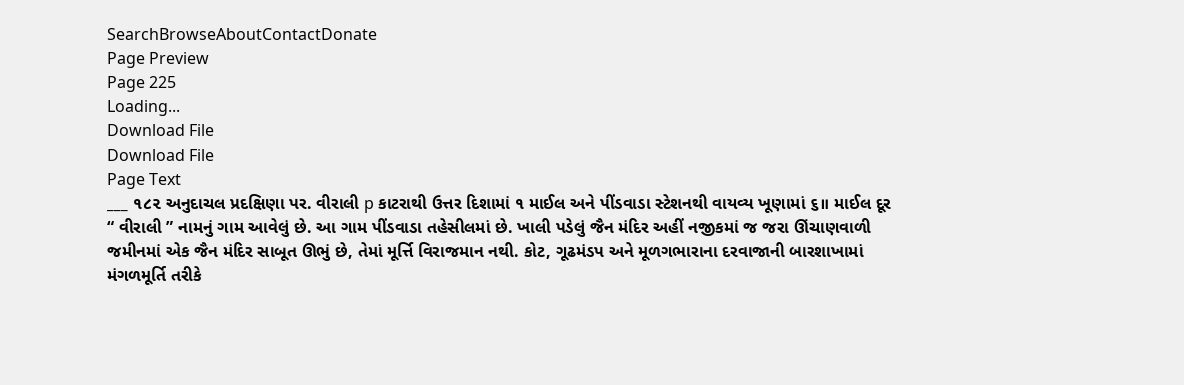SearchBrowseAboutContactDonate
Page Preview
Page 225
Loading...
Download File
Download File
Page Text
___ ૧૮૨ અનુદાચલ પ્રદક્ષિણા પર. વીરાલી p કાટરાથી ઉત્તર દિશામાં ૧ માઈલ અને પીંડવાડા સ્ટેશનથી વાયવ્ય ખૂણામાં ૬॥ માઈલ દૂર “ વીરાલી ” નામનું ગામ આવેલું છે. આ ગામ પીંડવાડા તહેસીલમાં છે. ખાલી પડેલું જૈન મંદિર અહીં નજીકમાં જ જરા ઊંચાણવાળી જમીનમાં એક જૈન મંદિર સાબૂત ઊભું છે, તેમાં મૂર્ત્તિ વિરાજમાન નથી. કોટ, ગૂઢમંડપ અને મૂળગભારાના દરવાજાની બારશાખામાં મંગળમૂર્તિ તરીકે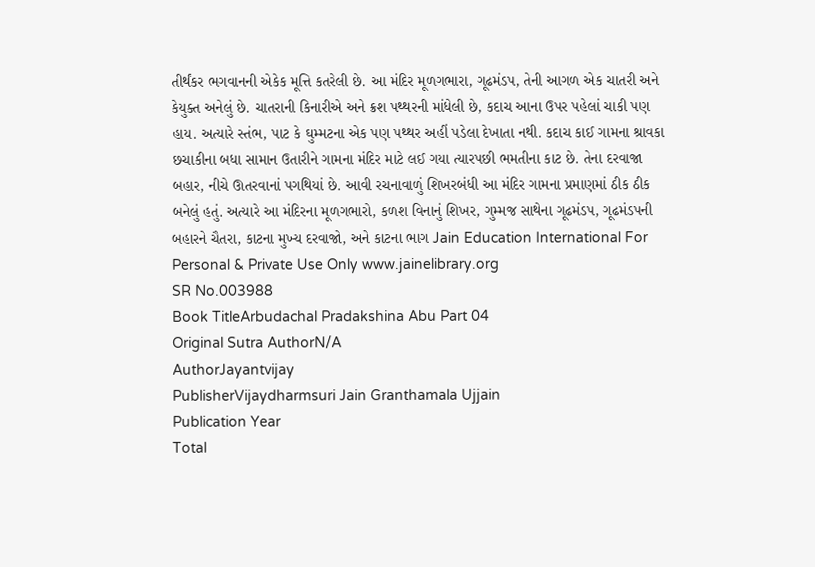તીર્થંકર ભગવાનની એકેક મૂત્તિ કતરેલી છે. આ મંદિર મૂળગભારા, ગૂઢમંડપ, તેની આગળ એક ચાતરી અને કેયુક્ત અનેલું છે. ચાતરાની કિનારીએ અને ક્રશ પથ્થરની માંધેલી છે, કદાચ આના ઉપર પહેલાં ચાકી પણ હાય. અત્યારે સ્તંભ, પાટ કે ઘુમ્મટના એક પણ પથ્થર અહીં પડેલા દેખાતા નથી. કદાચ કાઈ ગામના શ્રાવકા છચાકીના બધા સામાન ઉતારીને ગામના મંદિર માટે લઈ ગયા ત્યારપછી ભમતીના કાટ છે. તેના દરવાજા બહાર, નીચે ઊતરવાનાં પગથિયાં છે. આવી રચનાવાળું શિખરબંધી આ મંદિર ગામના પ્રમાણમાં ઠીક ઠીક બનેલું હતું. અત્યારે આ મંદિરના મૂળગભારો, કળશ વિનાનું શિખર, ગુમ્મજ સાથેના ગૂઢમંડપ, ગૂઢમંડપની બહારને ચૈતરા, કાટના મુખ્ય દરવાજો, અને કાટના ભાગ Jain Education International For Personal & Private Use Only www.jainelibrary.org
SR No.003988
Book TitleArbudachal Pradakshina Abu Part 04
Original Sutra AuthorN/A
AuthorJayantvijay
PublisherVijaydharmsuri Jain Granthamala Ujjain
Publication Year
Total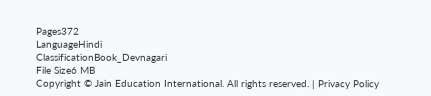Pages372
LanguageHindi
ClassificationBook_Devnagari
File Size6 MB
Copyright © Jain Education International. All rights reserved. | Privacy Policy